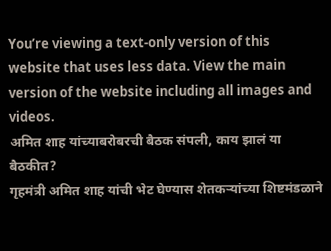You’re viewing a text-only version of this website that uses less data. View the main version of the website including all images and videos.
अमित शाह यांच्याबरोबरची बैठक संपली, काय झालं या बैठकीत?
गृहमंत्री अमित शाह यांची भेट घेण्यास शेतकऱ्यांच्या शिष्टमंडळाने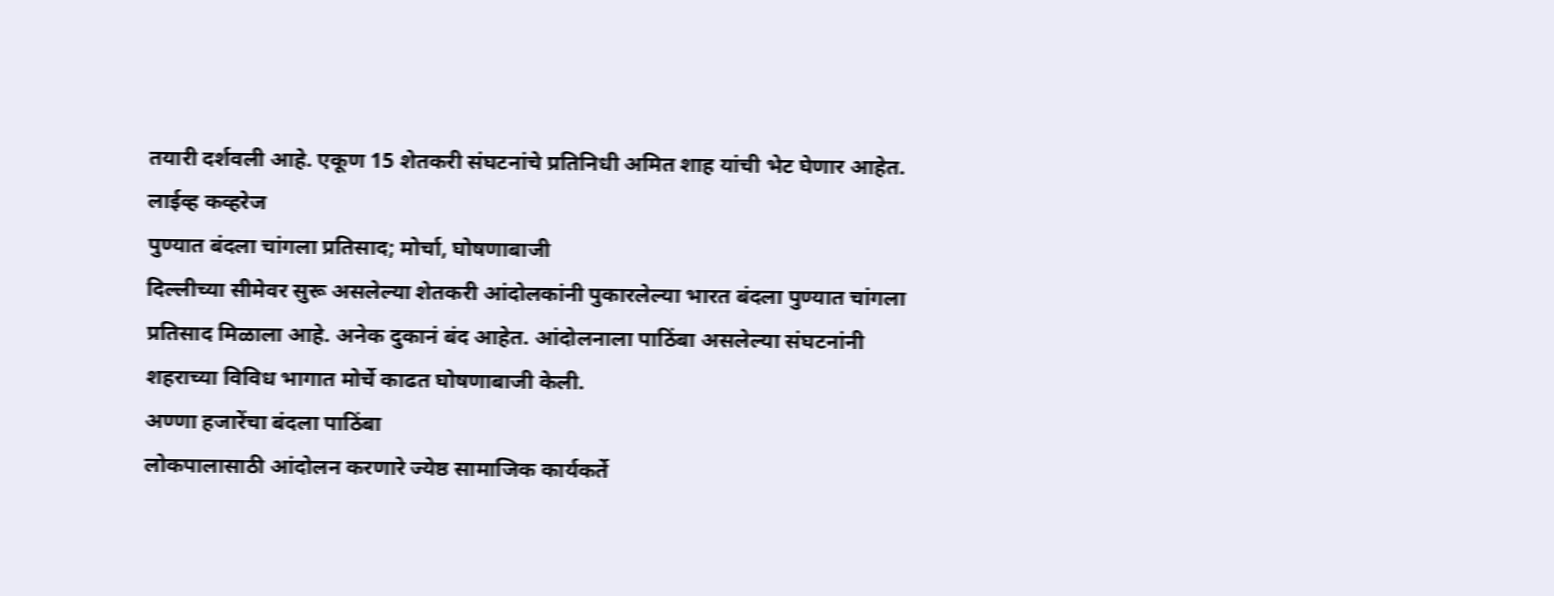तयारी दर्शवली आहे. एकूण 15 शेतकरी संघटनांचे प्रतिनिधी अमित शाह यांची भेट घेणार आहेत.
लाईव्ह कव्हरेज
पुण्यात बंदला चांगला प्रतिसाद; मोर्चा, घोषणाबाजी
दिल्लीच्या सीमेवर सुरू असलेल्या शेतकरी आंदोलकांनी पुकारलेल्या भारत बंदला पुण्यात चांगला प्रतिसाद मिळाला आहे. अनेक दुकानं बंद आहेत. आंदोलनाला पाठिंबा असलेल्या संघटनांनी शहराच्या विविध भागात मोर्चे काढत घोषणाबाजी केली.
अण्णा हजारेंचा बंदला पाठिंबा
लोकपालासाठी आंदोलन करणारे ज्येष्ठ सामाजिक कार्यकर्ते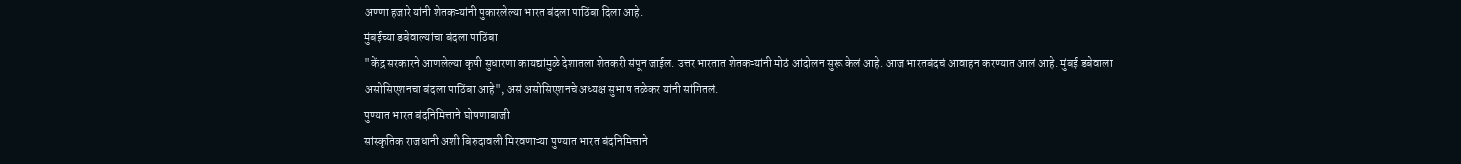अण्णा हजारे यांनी शेतकऱ्यांनी पुकारलेल्या भारत बंदला पाठिंबा दिला आहे.
मुंबईच्या डबेवाल्यांचा बंदला पाठिंबा
"केंद्र सरकारने आणलेल्या कृषी सुधारणा कायद्यांमुळे देशातला शेतकरी संपून जाईल. उत्तर भारतात शेतकऱ्यांनी मोठं आंदोलन सुरू केलं आहे. आज भारतबंदचं आवाहन करण्यात आलं आहे. मुंबई डबेवाला असोसिएशनचा बंदला पाठिंबा आहे", असं असोसिएशनचे अध्यक्ष सुभाष तळेकर यांनी सांगितलं.
पुण्यात भारत बंदनिमित्ताने घोषणाबाजी
सांस्कृतिक राजधानी अशी बिरुदावली मिरवणाऱ्या पुण्यात भारत बंदनिमित्ताने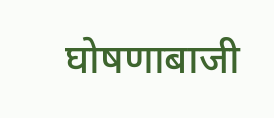घोषणाबाजी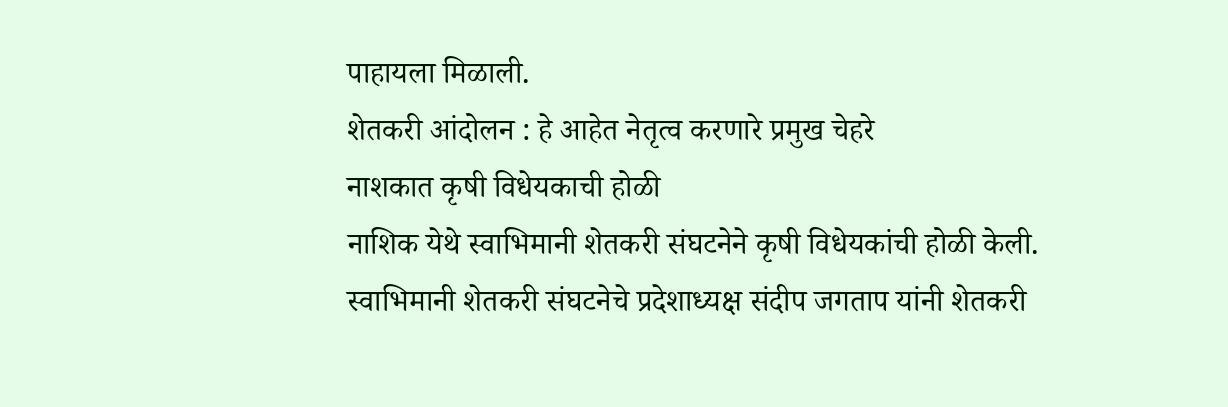पाहायला मिळाली.
शेतकरी आंदोलन : हे आहेत नेतृत्व करणारे प्रमुख चेहरे
नाशकात कृषी विधेयकाची होळी
नाशिक येथे स्वाभिमानी शेतकरी संघटनेने कृषी विधेयकांची होळी केली. स्वाभिमानी शेतकरी संघटनेचे प्रदेशाध्यक्ष संदीप जगताप यांनी शेतकरी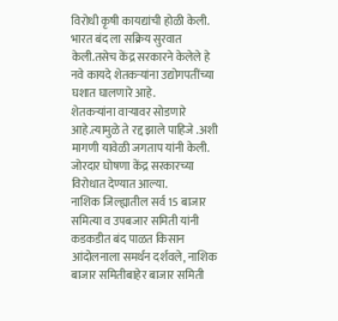विरोधी कृषी कायद्यांची होळी केली. भारत बंद ला सक्रिय सुरवात केली.तसेच केंद्र सरकारने केलेले हे नवे कायदे शेतकऱ्यांना उद्योगपतींच्या घशात घालणारे आहे.
शेतकऱ्यांना वाऱ्यावर सोडणारे आहे.त्यामुळे ते रद्द झाले पाहिजे .अशी मागणी यावेळी जगताप यांनी केली. जोरदार घोषणा केंद्र सरकारच्या विरोधात देण्यात आल्या.
नाशिक जिल्ह्यातील सर्व 15 बाजार समित्या व उपबजार समिती यांनी कडकडीत बंद पाळत किसान आंदोलनाला समर्थन दर्शवले, नाशिक बाजार समितीबाहेर बाजार समिती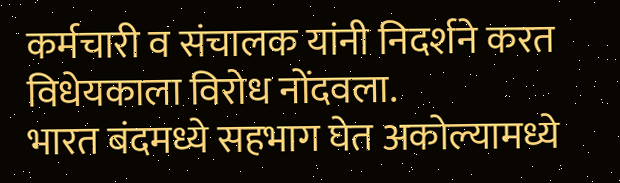कर्मचारी व संचालक यांनी निदर्शने करत विधेयकाला विरोध नोंदवला.
भारत बंदमध्ये सहभाग घेत अकोल्यामध्ये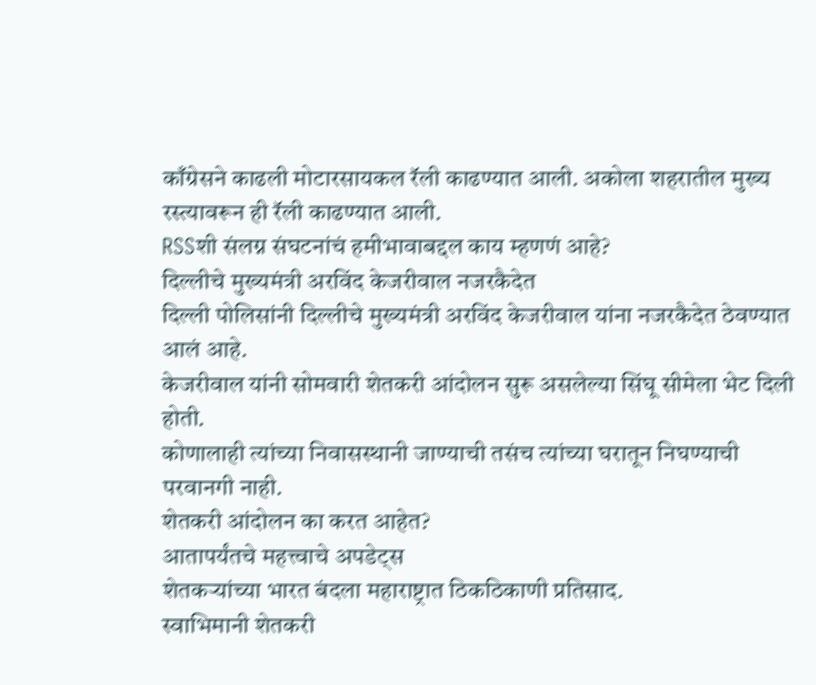काँग्रेसने काढली मोटारसायकल रॅली काढण्यात आली. अकोला शहरातील मुख्य रस्त्यावरून ही रॅली काढण्यात आली.
RSSशी संलग्न संघटनांचं हमीभावाबद्दल काय म्हणणं आहे?
दिल्लीचे मुख्यमंत्री अरविंद केजरीवाल नजरकैदेत
दिल्ली पोलिसांनी दिल्लीचे मुख्यमंत्री अरविंद केजरीवाल यांना नजरकैदेत ठेवण्यात आलं आहे.
केजरीवाल यांनी सोमवारी शेतकरी आंदोलन सुरू असलेल्या सिंघू सीमेला भेट दिली होती.
कोणालाही त्यांच्या निवासस्थानी जाण्याची तसंच त्यांच्या घरातून निघण्याची परवानगी नाही.
शेतकरी आंदोलन का करत आहेत?
आतापर्यंतचे महत्त्वाचे अपडेट्स
शेतकऱ्यांच्या भारत बंदला महाराष्ट्रात ठिकठिकाणी प्रतिसाद.
स्वाभिमानी शेतकरी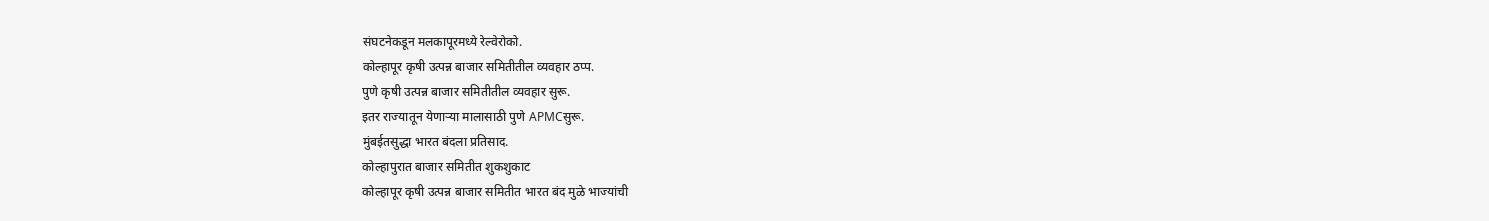संघटनेकडून मलकापूरमध्ये रेल्वेरोको.
कोल्हापूर कृषी उत्पन्न बाजार समितीतील व्यवहार ठप्प.
पुणे कृषी उत्पन्न बाजार समितीतील व्यवहार सुरू.
इतर राज्यातून येणाऱ्या मालासाठी पुणे APMCसुरू.
मुंबईतसुद्धा भारत बंदला प्रतिसाद.
कोल्हापुरात बाजार समितीत शुकशुकाट
कोल्हापूर कृषी उत्पन्न बाजार समितीत भारत बंद मुळे भाज्यांची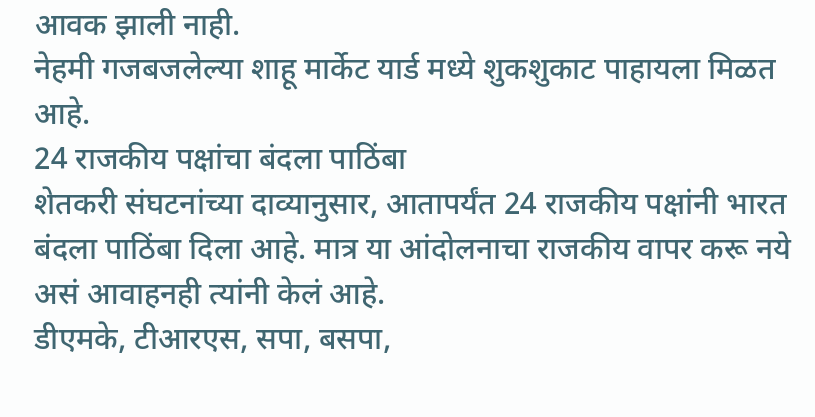आवक झाली नाही.
नेहमी गजबजलेल्या शाहू मार्केट यार्ड मध्ये शुकशुकाट पाहायला मिळत आहे.
24 राजकीय पक्षांचा बंदला पाठिंबा
शेतकरी संघटनांच्या दाव्यानुसार, आतापर्यंत 24 राजकीय पक्षांनी भारत बंदला पाठिंबा दिला आहे. मात्र या आंदोलनाचा राजकीय वापर करू नये असं आवाहनही त्यांनी केलं आहे.
डीएमके, टीआरएस, सपा, बसपा,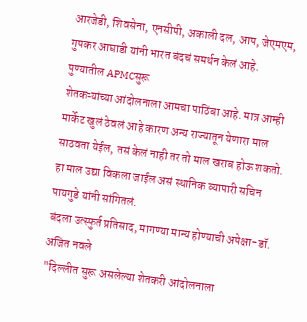आरजेडी, शिवसेना, एनसीपी, अकाली दल, आप, जेएमएम, गुपकर आघाडी यांनी भारत बंदचं समर्थन केलं आहे.
पुण्यातील APMCसुरू
शेतकऱ्यांच्या आंदोलनाला आमचा पाठिंबा आहे. मात्र आम्ही मार्केट खुलं ठेवलं आहे कारण अन्य राज्यातून येणारा माल साठवता येईल, तसं केलं नाही तर तो माल खराब होऊ शकतो. हा माल उद्या विकला जाईल असं स्थानिक व्यापारी सचिन पायगुडे यांनी सांगितलं.
बंदला उत्स्फुर्त प्रतिसाद, मागण्या मान्य होण्याची अपेक्षा-डॉ. अजित नवले
"दिल्लीत सुरू असलेल्या शेतकरी आंदोलनाला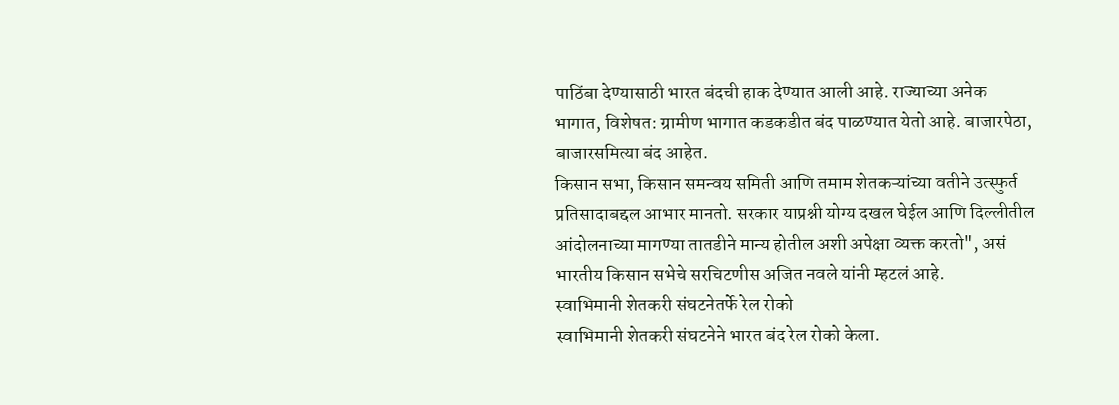पाठिंबा देण्यासाठी भारत बंदची हाक देण्यात आली आहे. राज्याच्या अनेक भागात, विशेषत: ग्रामीण भागात कडकडीत बंद पाळण्यात येतो आहे. बाजारपेठा, बाजारसमित्या बंद आहेत.
किसान सभा, किसान समन्वय समिती आणि तमाम शेतकऱ्यांच्या वतीने उत्स्फुर्त प्रतिसादाबद्दल आभार मानतो. सरकार याप्रश्नी योग्य दखल घेईल आणि दिल्लीतील आंदोलनाच्या मागण्या तातडीने मान्य होतील अशी अपेक्षा व्यक्त करतो", असं भारतीय किसान सभेचे सरचिटणीस अजित नवले यांनी म्हटलं आहे.
स्वाभिमानी शेतकरी संघटनेतर्फे रेल रोको
स्वाभिमानी शेतकरी संघटनेने भारत बंद रेल रोको केला.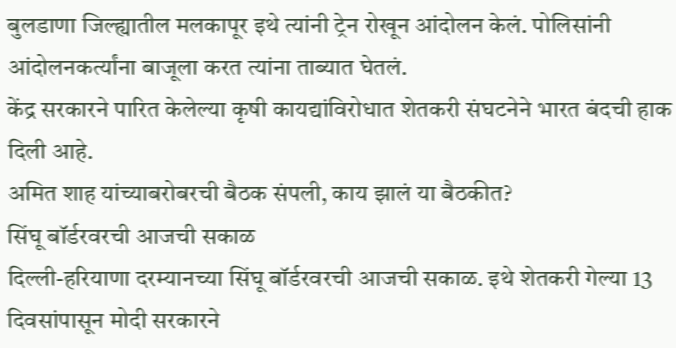बुलडाणा जिल्ह्यातील मलकापूर इथे त्यांनी ट्रेन रोखून आंदोलन केलं. पोलिसांनी आंदोलनकर्त्यांना बाजूला करत त्यांना ताब्यात घेतलं.
केंद्र सरकारने पारित केलेल्या कृषी कायद्यांविरोधात शेतकरी संघटनेने भारत बंदची हाक दिली आहे.
अमित शाह यांच्याबरोबरची बैठक संपली, काय झालं या बैठकीत?
सिंघू बॉर्डरवरची आजची सकाळ
दिल्ली-हरियाणा दरम्यानच्या सिंघू बॉर्डरवरची आजची सकाळ. इथे शेतकरी गेल्या 13 दिवसांपासून मोदी सरकारने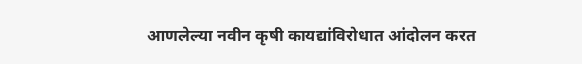आणलेल्या नवीन कृषी कायद्यांविरोधात आंदोलन करत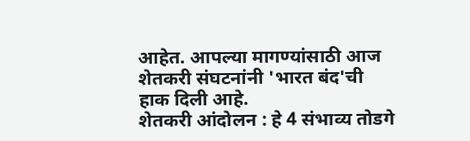आहेत. आपल्या मागण्यांसाठी आज शेतकरी संघटनांनी 'भारत बंद'ची हाक दिली आहे.
शेतकरी आंदोलन : हे 4 संभाव्य तोडगे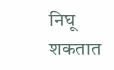निघू शकतात